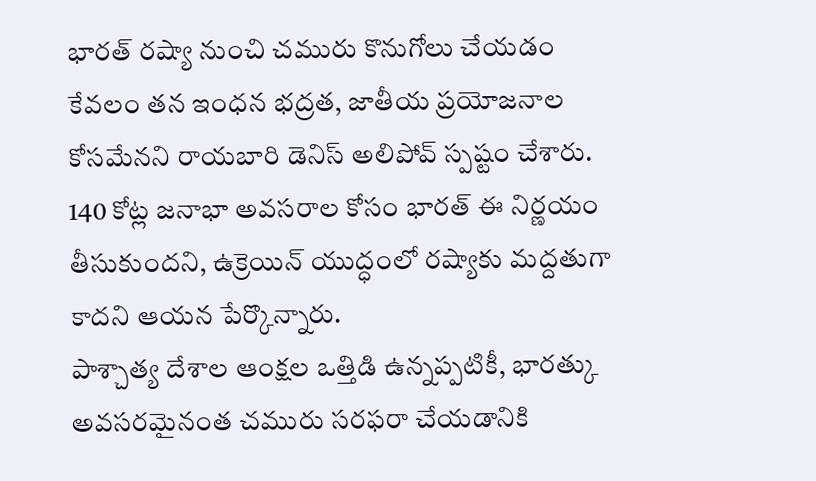భారత్ రష్యా నుంచి చమురు కొనుగోలు చేయడం కేవలం తన ఇంధన భద్రత, జాతీయ ప్రయోజనాల కోసమేనని రాయబారి డెనిస్ అలిపోవ్ స్పష్టం చేశారు.
140 కోట్ల జనాభా అవసరాల కోసం భారత్ ఈ నిర్ణయం తీసుకుందని, ఉక్రెయిన్ యుద్ధంలో రష్యాకు మద్దతుగా కాదని ఆయన పేర్కొన్నారు.
పాశ్చాత్య దేశాల ఆంక్షల ఒత్తిడి ఉన్నప్పటికీ, భారత్కు అవసరమైనంత చమురు సరఫరా చేయడానికి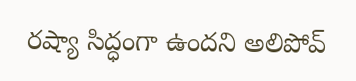రష్యా సిద్ధంగా ఉందని అలిపోవ్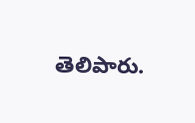తెలిపారు.